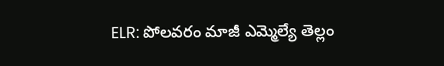ELR: పోలవరం మాజీ ఎమ్మెల్యే తెల్లం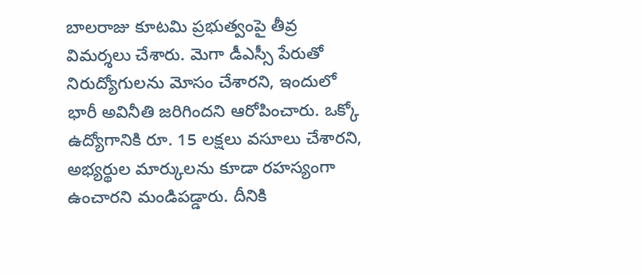బాలరాజు కూటమి ప్రభుత్వంపై తీవ్ర విమర్శలు చేశారు. మెగా డీఎస్సీ పేరుతో నిరుద్యోగులను మోసం చేశారని, ఇందులో భారీ అవినీతి జరిగిందని ఆరోపించారు. ఒక్కో ఉద్యోగానికి రూ. 15 లక్షలు వసూలు చేశారని, అభ్యర్థుల మార్కులను కూడా రహస్యంగా ఉంచారని మండిపడ్డారు. దీనికి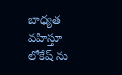బాధ్యత వహిస్తూ లోకేష్ ను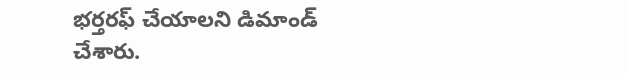భర్తరఫ్ చేయాలని డిమాండ్ చేశారు.